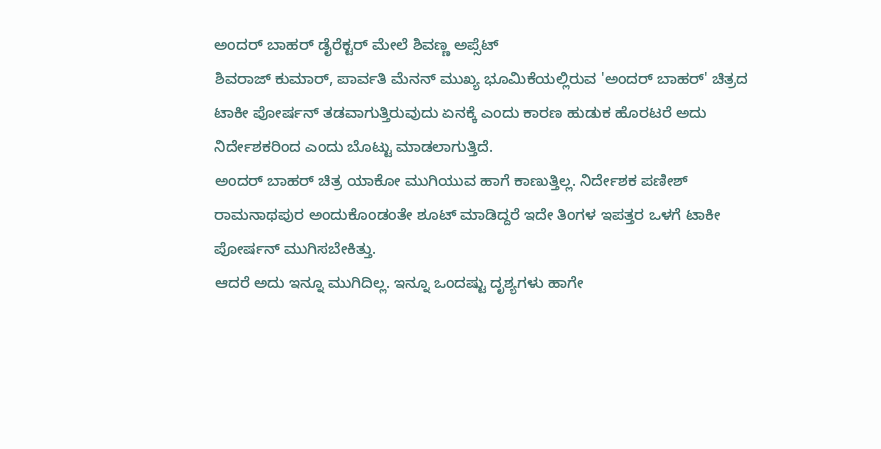ಅಂದರ್ ಬಾಹರ್ ಡೈರೆಕ್ಟರ್ ಮೇಲೆ ಶಿವಣ್ಣ ಅಪ್ಸೆಟ್
ಶಿವರಾಜ್ ಕುಮಾರ್, ಪಾರ್ವತಿ ಮೆನನ್ ಮುಖ್ಯ ಭೂಮಿಕೆಯಲ್ಲಿರುವ 'ಅಂದರ್ ಬಾಹರ್' ಚಿತ್ರದ ಟಾಕೀ ಪೋರ್ಷನ್ ತಡವಾಗುತ್ತಿರುವುದು ಏನಕ್ಕೆ ಎಂದು ಕಾರಣ ಹುಡುಕ ಹೊರಟರೆ ಅದು ನಿರ್ದೇಶಕರಿಂದ ಎಂದು ಬೊಟ್ಟು ಮಾಡಲಾಗುತ್ತಿದೆ.
ಅಂದರ್ ಬಾಹರ್ ಚಿತ್ರ ಯಾಕೋ ಮುಗಿಯುವ ಹಾಗೆ ಕಾಣುತ್ತಿಲ್ಲ. ನಿರ್ದೇಶಕ ಪಣೀಶ್ ರಾಮನಾಥಪುರ ಅಂದುಕೊಂಡಂತೇ ಶೂಟ್ ಮಾಡಿದ್ದರೆ ಇದೇ ತಿಂಗಳ ಇಪತ್ತರ ಒಳಗೆ ಟಾಕೀ ಪೋರ್ಷನ್ ಮುಗಿಸಬೇಕಿತ್ತು.
ಆದರೆ ಅದು ಇನ್ನೂ ಮುಗಿದಿಲ್ಲ. ಇನ್ನೂ ಒಂದಷ್ಟು ದೃಶ್ಯಗಳು ಹಾಗೇ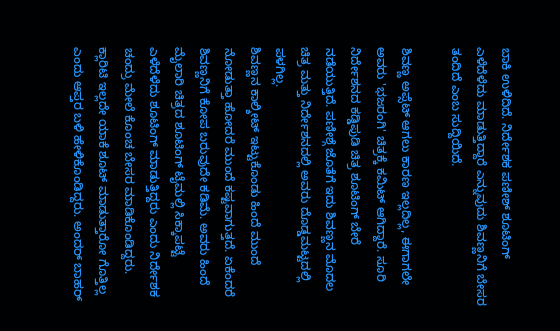ಬಾಕಿ ಉಳಿದಿದೆ. ನಿರ್ದೇಶಕ ಪಣೀಶ್ ಶೂಟಿಂಗ್ ಎಳೆದೆಳೆದು ಮಾಡುತ್ತಿದ್ದಾರೆ ಎನ್ನುವುದು ಶಿವಣ್ಣನಿಗೆ ಬೇಸರ ತಂದಿದೆ ಎಂಬ ಸುದ್ದಿಯಿದೆ.

ಶಿವಣ್ಣ ಅಪ್ಸೆಟ್ ಆಗಲು ಕಾರಣ ಇಲ್ಲದಿಲ್ಲ, ಈಗಾಗಲೇ ಅವರು 'ಭಜರಂಗಿ' ಚಿತ್ರಕ್ಕೆ ಕಮಿಟ್ ಆಗಿದ್ದಾರೆ. ಸೂರಿ ನಿರ್ದೇಶನದ ಕಡ್ಡಿಪುಡಿ ಚಿತ್ರ ಶೂಟಿಂಗ್ ಬೇರೆ ನಡೆಯುತ್ತಿದೆ. ಪಣೀಶ್ಗೆ ಜೊತೆಗೆ ಇದು ಶಿವಣ್ಣನ ಮೊದಲ ಚಿತ್ರ ಮತ್ತು ನಿರ್ದೇಶನದಲ್ಲಿ ಅವರು ದೊಡ್ಡಮಟ್ಟದಲ್ಲಿ ಪಳಗಿಲ್ಲ.
ಶಿವಣ್ಣನ ಕಾಲ್ಶೀಟ್ ಇಟ್ಟುಕೊಂಡು ಹಿಂದೆ ಮುಂದೆ ನೋಡುತ್ತಾ ಹೋದರೆ ಮುಂದೆ ಕಷ್ಟವಾಗುತ್ತದೆ. ಏಕೆಂದರೆ ಶಿವಣ್ಣನಿಗೆ ಕೋಪ ಬರುವುದೇ ಕಡಿಮೆ. ಅವರು ಹಿಂದೆ ಮೈಲಾರಿ ಚಿತ್ರದ ಶೂಟಿಂಗ್ ಟೈಮಲ್ಲಿ ಸಿಕ್ಕಾಪಟ್ಟೆ ಎಳೆದೆಳೆದು ಶೂಟಿಂಗ್ ಮಾಡುತ್ತಿದ್ದರು ಎಂದು ನಿರ್ದೇಶಕ ಚಂದ್ರು ಮೇಲೆ ಕೊಂಚ ಬೇಸರ ಮಾಡಿಕೊಂಡಿದ್ದರು.
ಕ್ಲಾರಿಟಿ ಇಲ್ಲದೇ ಯಾಕೆ ಶೂಟ್ ಮಾಡುತ್ತಾರೋ ಗೊತ್ತಿಲ್ಲ ಎಂದು ಆಪ್ತರ ಬಳಿ ಹೇಳಿಕೊಂಡಿದ್ದರು. ಅಂದರ್ ಬಾಹರ್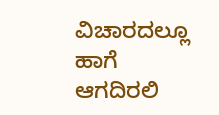ವಿಚಾರದಲ್ಲೂ ಹಾಗೆ ಆಗದಿರಲಿ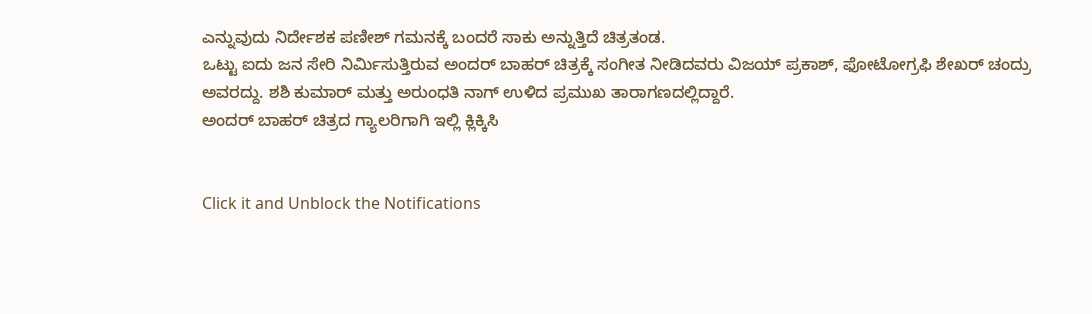ಎನ್ನುವುದು ನಿರ್ದೇಶಕ ಪಣೀಶ್ ಗಮನಕ್ಕೆ ಬಂದರೆ ಸಾಕು ಅನ್ನುತ್ತಿದೆ ಚಿತ್ರತಂಡ.
ಒಟ್ಟು ಐದು ಜನ ಸೇರಿ ನಿರ್ಮಿಸುತ್ತಿರುವ ಅಂದರ್ ಬಾಹರ್ ಚಿತ್ರಕ್ಕೆ ಸಂಗೀತ ನೀಡಿದವರು ವಿಜಯ್ ಪ್ರಕಾಶ್, ಫೋಟೋಗ್ರಫಿ ಶೇಖರ್ ಚಂದ್ರು ಅವರದ್ದು. ಶಶಿ ಕುಮಾರ್ ಮತ್ತು ಅರುಂಧತಿ ನಾಗ್ ಉಳಿದ ಪ್ರಮುಖ ತಾರಾಗಣದಲ್ಲಿದ್ದಾರೆ.
ಅಂದರ್ ಬಾಹರ್ ಚಿತ್ರದ ಗ್ಯಾಲರಿಗಾಗಿ ಇಲ್ಲಿ ಕ್ಲಿಕ್ಕಿಸಿ


Click it and Unblock the Notifications